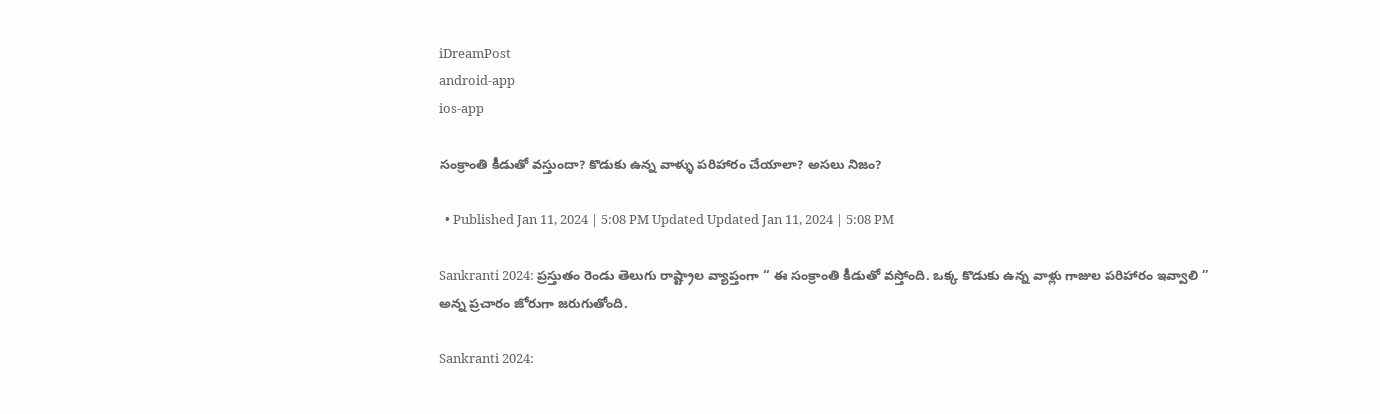iDreamPost
android-app
ios-app

సంక్రాంతి కీడుతో వస్తుందా? కొడుకు ఉన్న వాళ్ళు పరిహారం చేయాలా? అసలు నిజం?

  • Published Jan 11, 2024 | 5:08 PM Updated Updated Jan 11, 2024 | 5:08 PM

Sankranti 2024: ప్రస్తుతం రెండు తెలుగు రాష్ట్రాల వ్యాప్తంగా ‘‘ ఈ సంక్రాంతి కీడుతో వస్తోంది. ఒక్క కొడుకు ఉన్న వాళ్లు గాజుల పరిహారం ఇ‍వ్వాలి ’’ అన్న ప్రచారం జోరుగా జరుగుతోంది.

Sankranti 2024: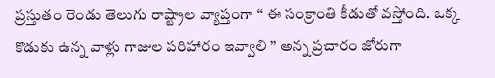ప్రస్తుతం రెండు తెలుగు రాష్ట్రాల వ్యాప్తంగా ‘‘ ఈ సంక్రాంతి కీడుతో వస్తోంది. ఒక్క కొడుకు ఉన్న వాళ్లు గాజుల పరిహారం ఇ‍వ్వాలి ’’ అన్న ప్రచారం జోరుగా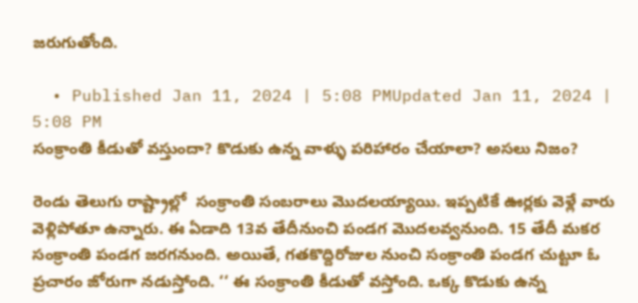జరుగుతోంది.

  • Published Jan 11, 2024 | 5:08 PMUpdated Jan 11, 2024 | 5:08 PM
సంక్రాంతి కీడుతో వస్తుందా? కొడుకు ఉన్న వాళ్ళు పరిహారం చేయాలా? అసలు నిజం?

రెండు తెలుగు రాష్ట్రాల్లో  సంక్రాంతి సంబరాలు మొదలయ్యాయి. ఇప్పటికే ఊర్లకు వెళ్లే వారు వెళ్లిపోతూ ఉన్నారు. ఈ ఏడాది 13వ తేదీనుంచి పండగ మొదలవ్వనుంది. 15 తేదీ మకర సంక్రాంతి పండగ జరగనుంది. అయితే, గతకొద్దిరోజుల నుంచి సంక్రాంతి పండగ చుట్టూ ఓ ప్రచారం జోరుగా నడుస్తోంది. ‘‘ ఈ సంక్రాంతి కీడుతో వస్తోంది. ఒక్క కొడుకు ఉన్న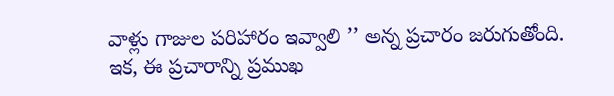వాళ్లు గాజుల పరిహారం ఇ‍వ్వాలి ’’ అన్న ప్రచారం జరుగుతోంది. ఇక, ఈ ప్రచారాన్ని ప్రముఖ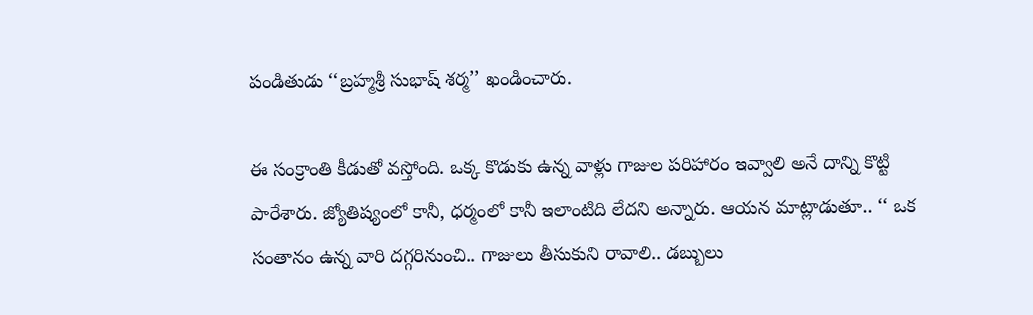పండితుడు ‘‘బ్రహ్మశ్రీ సుభాష్‌ శర్మ’’ ఖండించారు.

ఈ సంక్రాంతి కీడుతో వస్తోంది. ఒక్క కొడుకు ఉన్న వాళ్లు గాజుల పరిహారం ఇ‍వ్వాలి అనే దాన్ని కొట్టి పారేశారు. జ్యోతిష్యంలో కానీ, ధర్మంలో కానీ ఇలాంటిది లేదని అన్నారు. ఆయన మాట్లాడుతూ.. ‘‘ ఒక సంతానం ఉన్న వారి దగ్గరినుంచి.. గాజులు తీసుకుని రావాలి.. డబ్బులు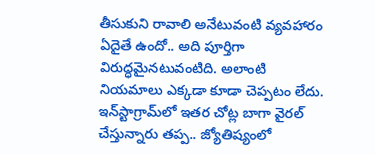తీసుకుని రావాలి అనేటువంటి వ్యవహారం ఏదైతే ఉందో.. అది పూర్తిగా విరుద్ధమైనటువంటిది. అలాంటి నియమాలు ఎక్కడా కూడా చెప్పటం లేదు. ఇన్‌స్టాగ్రామ్‌లో ఇతర చోట్ల బాగా వైరల్‌ చేస్తున్నారు తప్ప.. జ్యోతిష్యంలో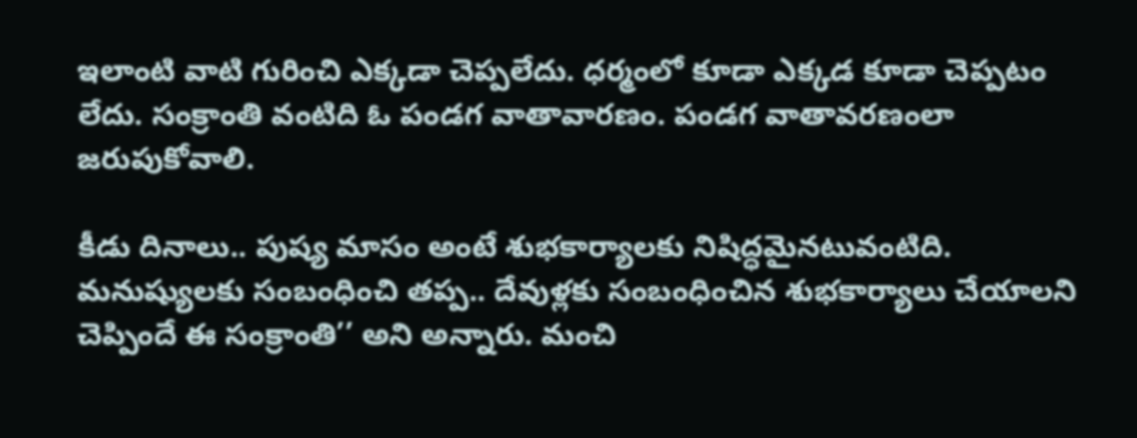ఇలాంటి వాటి గురించి ఎక్కడా చెప్పలేదు. ధర్మంలో కూడా ఎక్కడ కూడా చెప్పటం లేదు. సంక్రాంతి వంటిది ఓ పండగ వాతావారణం. పండగ వాతావరణంలా జరుపుకోవాలి.

కీడు దినాలు.. పుష్య మాసం అంటే శుభకార్యాలకు నిషిద్ధమైనటువంటిది. మనుష్యులకు సంబంధించి తప్ప.. దేవుళ్లకు సంబంధించిన శుభకార్యాలు చేయాలని చెప్పిందే ఈ సంక్రాంతి’’ అని అన్నారు. మంచి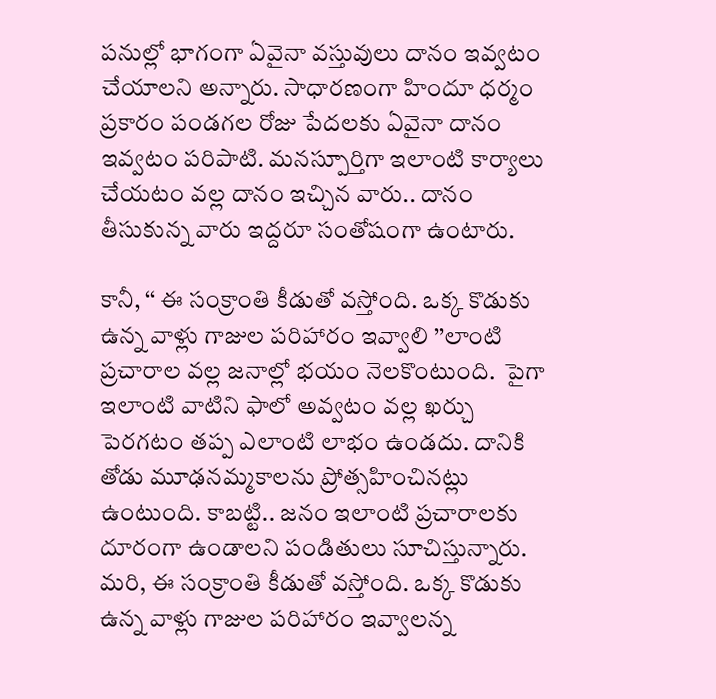పనుల్లో భాగంగా ఏవైనా వస్తువులు దానం ఇవ్వటం చేయాలని అన్నారు. సాధారణంగా హిందూ ధర్మం ప్రకారం పండగల రోజు పేదలకు ఏవైనా దానం ఇవ్వటం పరిపాటి. మనస్పూర్తిగా ఇలాంటి కార్యాలు చేయటం వల్ల దానం ఇచ్చిన వారు.. దానం తీసుకున్న వారు ఇద్దరూ సంతోషంగా ఉంటారు.

కానీ, ‘‘ ఈ సంక్రాంతి కీడుతో వస్తోంది. ఒక్క కొడుకు ఉన్న వాళ్లు గాజుల పరిహారం ఇ‍వ్వాలి ’’లాంటి ప్రచారాల వల్ల జనాల్లో భయం నెలకొంటుంది.  పైగా ఇలాంటి వాటిని ఫాలో అవ్వటం వల్ల ఖర్చు పెరగటం తప్ప ఎలాంటి లాభం ఉండదు. దానికి తోడు మూఢనమ్మకాలను ప్రోత్సహించినట్లు ఉంటుంది. కాబట్టి.. జనం ఇలాంటి ప్రచారాలకు దూరంగా ఉండాలని పండితులు సూచిస్తున్నారు. మరి, ఈ సంక్రాంతి కీడుతో వస్తోంది. ఒక్క కొడుకు ఉన్న వాళ్లు గాజుల పరిహారం ఇ‍వ్వాలన్న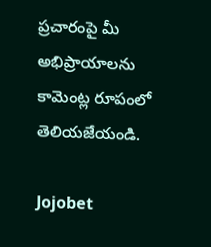ప్రచారంపై మీ అభిప్రాయాలను కామెంట్ల రూపంలో తెలియజేయండి.

Jojobet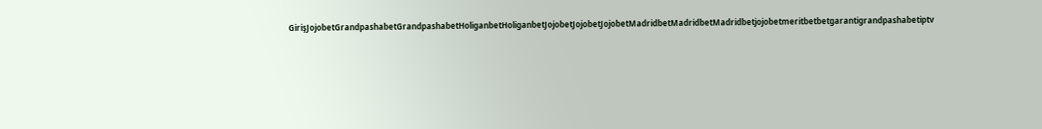GirişJojobetGrandpashabetGrandpashabetHoliganbetHoliganbetJojobetJojobetJojobetMadridbetMadridbetMadridbetjojobetmeritbetbetgarantigrandpashabetiptv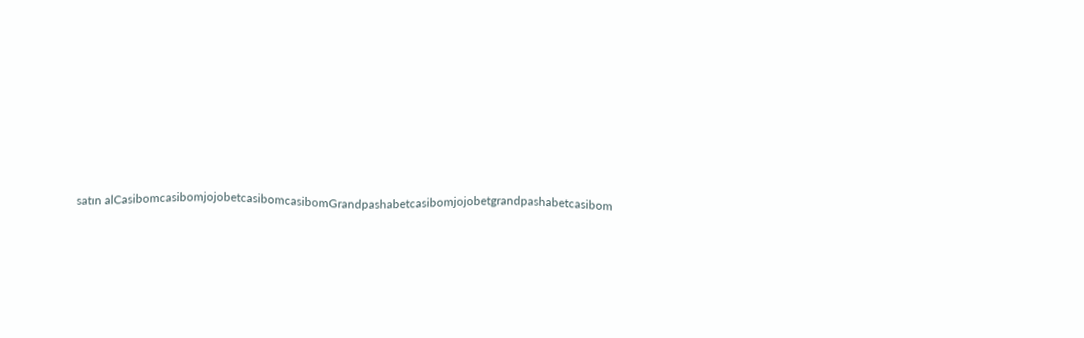satın alCasibomcasibomjojobetcasibomcasibomGrandpashabetcasibomjojobetgrandpashabetcasibom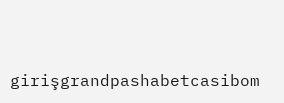girişgrandpashabetcasibom